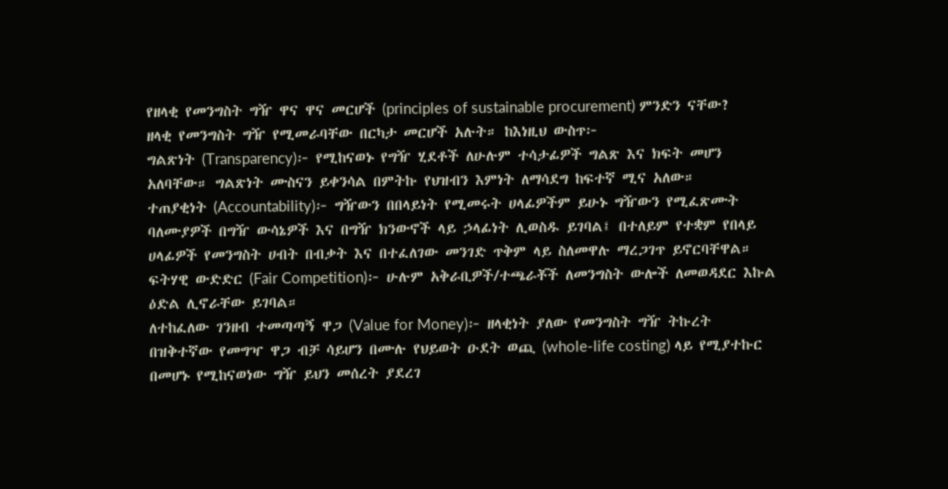የዘላቂ የመንግስት ግዥ ዋና ዋና መርሆች (principles of sustainable procurement) ምንድን ናቸው?
ዘላቂ የመንግስት ግዥ የሚመራባቸው በርካታ መርሆች አሉት። ከእነዚህ ውስጥ፦
ግልጽነት (Transparency)፦ የሚከናወኑ የግዥ ሂደቶች ለሁሉም ተሳታፊዎች ግልጽ እና ክፍት መሆን አለባቸው። ግልጽነት ሙስናን ይቀንሳል በምትኩ የህዝብን እምነት ለማሳደግ ከፍተኛ ሚና አለው።
ተጠያቂነት (Accountability)፦ ግዥውን በበላይነት የሚመሩት ሀላፊዎችም ይሁኑ ግዥውን የሚፈጽሙት ባለሙያዎች በግዥ ውሳኔዎች እና በግዥ ክንውኖች ላይ ኃላፊነት ሊወስዱ ይገባል፤ በተለይም የተቋም የበላይ ሀላፊዎች የመንግስት ሀብት በብቃት እና በተፈለገው መንገድ ጥቅም ላይ ስለመዋሉ ማረጋገጥ ይኖርባቸዋል።
ፍትሃዊ ውድድር (Fair Competition)፦ ሁሉም አቅራቢዎች/ተጫራቾች ለመንግስት ውሎች ለመወዳደር እኩል ዕድል ሊኖራቸው ይገባል።
ለተከፈለው ገንዘብ ተመጣጣኝ ዋጋ (Value for Money)፦ ዘላቂነት ያለው የመንግስት ግዥ ትኩረት በዝቅተኛው የመግዣ ዋጋ ብቻ ሳይሆን በሙሉ የህይወት ዑደት ወጪ (whole-life costing) ላይ የሚያተኩር በመሆኑ የሚከናወነው ግዥ ይህን መሰረት ያደረገ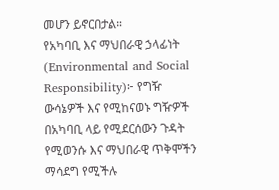መሆን ይኖርበታል።
የአካባቢ እና ማህበራዊ ኃላፊነት (Environmental and Social Responsibility)፦ የግዥ ውሳኔዎች እና የሚከናወኑ ግዥዎች በአካባቢ ላይ የሚደርሰውን ጉዳት የሚወንሱ እና ማህበራዊ ጥቅሞችን ማሳደግ የሚችሉ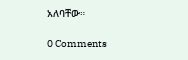አለባቸው።

0 Comments